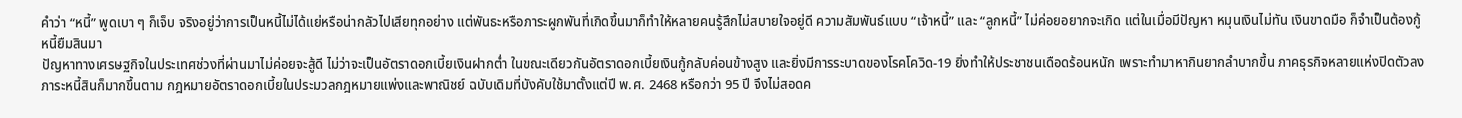คำว่า “หนี้” พูดเบา ๆ ก็เจ็บ จริงอยู่ว่าการเป็นหนี้ไม่ได้แย่หรือน่ากลัวไปเสียทุกอย่าง แต่พันธะหรือภาระผูกพันที่เกิดขึ้นมาก็ทำให้หลายคนรู้สึกไม่สบายใจอยู่ดี ความสัมพันธ์แบบ “เจ้าหนี้” และ “ลูกหนี้” ไม่ค่อยอยากจะเกิด แต่ในเมื่อมีปัญหา หมุนเงินไม่ทัน เงินขาดมือ ก็จำเป็นต้องกู้หนี้ยืมสินมา
ปัญหาทางเศรษฐกิจในประเทศช่วงที่ผ่านมาไม่ค่อยจะสู้ดี ไม่ว่าจะเป็นอัตราดอกเบี้ยเงินฝากต่ำ ในขณะเดียวกันอัตราดอกเบี้ยเงินกู้กลับค่อนข้างสูง และยิ่งมีการระบาดของโรคโควิด-19 ยิ่งทำให้ประชาชนเดือดร้อนหนัก เพราะทำมาหากินยากลำบากขึ้น ภาคธุรกิจหลายแห่งปิดตัวลง ภาระหนี้สินก็มากขึ้นตาม กฎหมายอัตราดอกเบี้ยในประมวลกฎหมายแพ่งและพาณิชย์ ฉบับเดิมที่บังคับใช้มาตั้งแต่ปี พ.ศ. 2468 หรือกว่า 95 ปี จึงไม่สอดค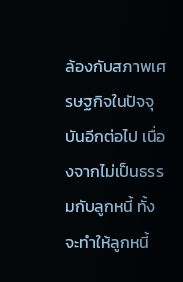ล้องกับสภาพเศรษฐกิจในปัจจุบันอีกต่อไป เนื่องจากไม่เป็นธรรมกับลูกหนี้ ทั้งจะทำให้ลูกหนี้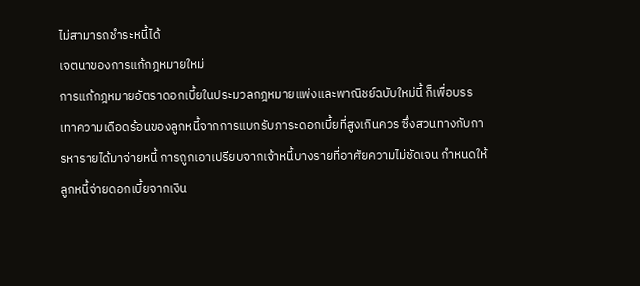ไม่สามารถชำระหนี้ได้
เจตนาของการแก้กฎหมายใหม่
การแก้กฎหมายอัตราดอกเบี้ยในประมวลกฎหมายแพ่งและพาณิชย์ฉบับใหม่นี้ ก็เพื่อบรรเทาความเดือดร้อนของลูกหนี้จากการแบกรับภาระดอกเบี้ยที่สูงเกินควร ซึ่งสวนทางกับการหารายได้มาจ่ายหนี้ การถูกเอาเปรียบจากเจ้าหนี้บางรายที่อาศัยความไม่ชัดเจน กำหนดให้ลูกหนี้จ่ายดอกเบี้ยจากเงิน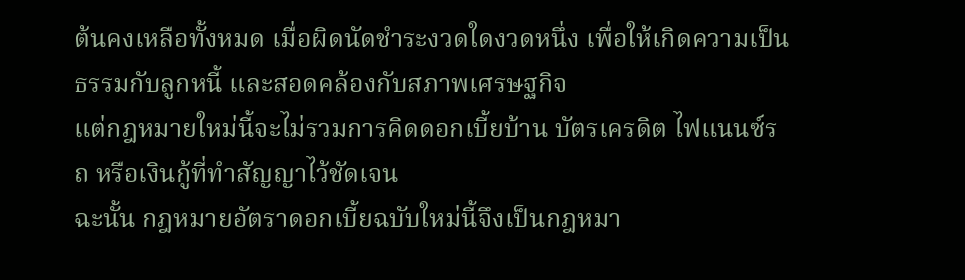ต้นคงเหลือทั้งหมด เมื่อผิดนัดชำระงวดใดงวดหนึ่ง เพื่อให้เกิดความเป็นธรรมกับลูกหนี้ และสอดคล้องกับสภาพเศรษฐกิจ
แต่กฎหมายใหม่นี้จะไม่รวมการคิดดอกเบี้ยบ้าน บัตรเครดิต ไฟแนนซ์รถ หรือเงินกู้ที่ทำสัญญาไว้ชัดเจน
ฉะนั้น กฎหมายอัตราดอกเบี้ยฉบับใหม่นี้จึงเป็นกฎหมา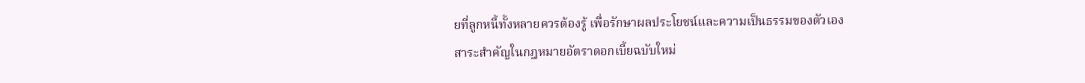ยที่ลูกหนี้ทั้งหลายควรต้องรู้ เพื่อรักษาผลประโยชน์และความเป็นธรรมของตัวเอง
สาระสำคัญในกฎหมายอัตราดอกเบี้ยฉบับใหม่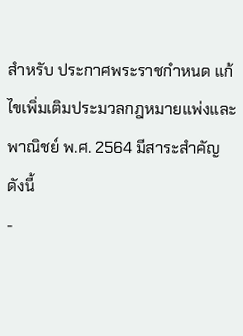สำหรับ ประกาศพระราชกำหนด แก้ไขเพิ่มเติมประมวลกฎหมายแพ่งและพาณิชย์ พ.ศ. 2564 มีสาระสำคัญ ดังนี้
-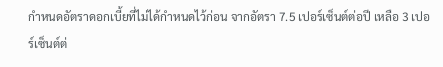กำหนดอัตราดอกเบี้ยที่ไม่ได้กำหนดไว้ก่อน จากอัตรา 7.5 เปอร์เซ็นต์ต่อปี เหลือ 3 เปอร์เซ็นต์ต่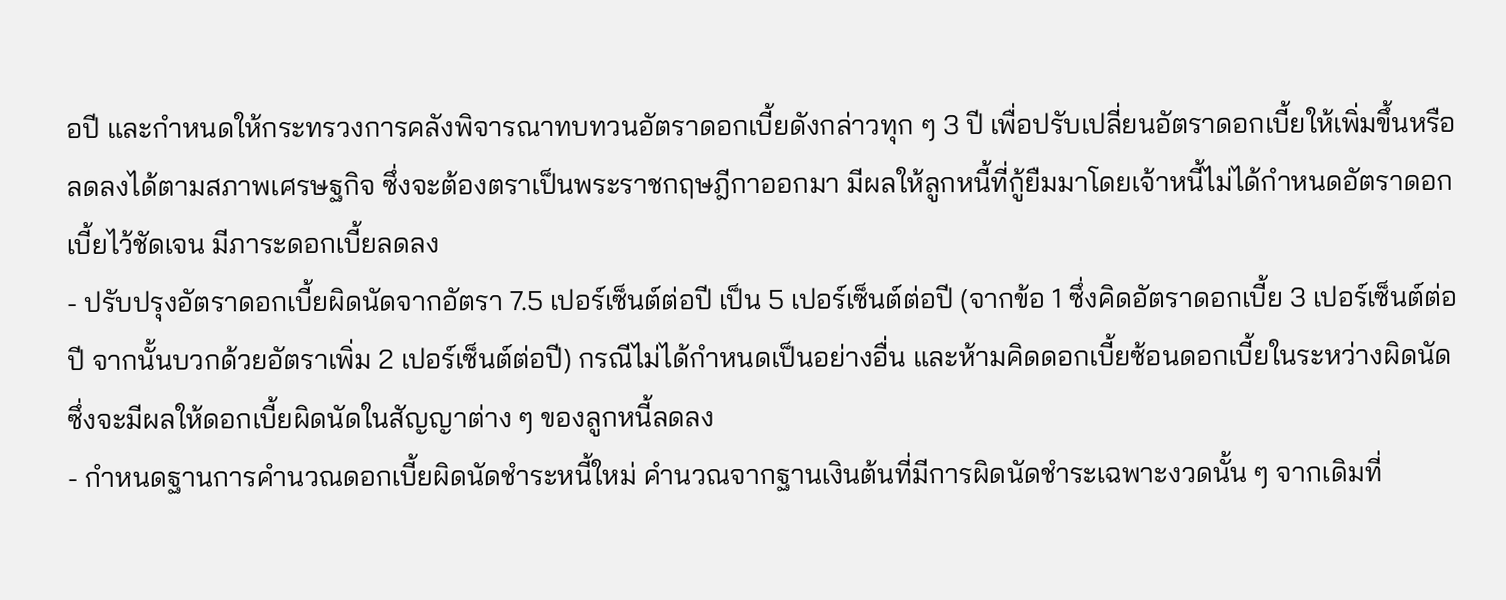อปี และกำหนดให้กระทรวงการคลังพิจารณาทบทวนอัตราดอกเบี้ยดังกล่าวทุก ๆ 3 ปี เพื่อปรับเปลี่ยนอัตราดอกเบี้ยให้เพิ่มขึ้นหรือลดลงได้ตามสภาพเศรษฐกิจ ซึ่งจะต้องตราเป็นพระราชกฤษฎีกาออกมา มีผลให้ลูกหนี้ที่กู้ยืมมาโดยเจ้าหนี้ไม่ได้กำหนดอัตราดอกเบี้ยไว้ชัดเจน มีภาระดอกเบี้ยลดลง
- ปรับปรุงอัตราดอกเบี้ยผิดนัดจากอัตรา 7.5 เปอร์เซ็นต์ต่อปี เป็น 5 เปอร์เซ็นต์ต่อปี (จากข้อ 1 ซึ่งคิดอัตราดอกเบี้ย 3 เปอร์เซ็นต์ต่อปี จากนั้นบวกด้วยอัตราเพิ่ม 2 เปอร์เซ็นต์ต่อปี) กรณีไม่ได้กำหนดเป็นอย่างอื่น และห้ามคิดดอกเบี้ยซ้อนดอกเบี้ยในระหว่างผิดนัด ซึ่งจะมีผลให้ดอกเบี้ยผิดนัดในสัญญาต่าง ๆ ของลูกหนี้ลดลง
- กำหนดฐานการคำนวณดอกเบี้ยผิดนัดชำระหนี้ใหม่ คำนวณจากฐานเงินต้นที่มีการผิดนัดชำระเฉพาะงวดนั้น ๆ จากเดิมที่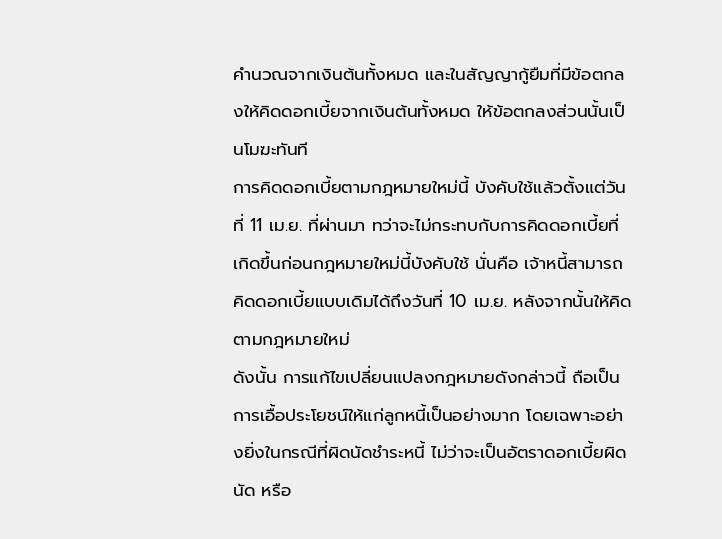คำนวณจากเงินต้นทั้งหมด และในสัญญากู้ยืมที่มีข้อตกลงให้คิดดอกเบี้ยจากเงินต้นทั้งหมด ให้ข้อตกลงส่วนนั้นเป็นโมฆะทันที
การคิดดอกเบี้ยตามกฎหมายใหม่นี้ บังคับใช้แล้วตั้งแต่วันที่ 11 เม.ย. ที่ผ่านมา ทว่าจะไม่กระทบกับการคิดดอกเบี้ยที่เกิดขึ้นก่อนกฎหมายใหม่นี้บังคับใช้ นั่นคือ เจ้าหนี้สามารถคิดดอกเบี้ยแบบเดิมได้ถึงวันที่ 10 เม.ย. หลังจากนั้นให้คิดตามกฎหมายใหม่
ดังนั้น การแก้ไขเปลี่ยนแปลงกฎหมายดังกล่าวนี้ ถือเป็นการเอื้อประโยชน์ให้แก่ลูกหนี้เป็นอย่างมาก โดยเฉพาะอย่างยิ่งในกรณีที่ผิดนัดชำระหนี้ ไม่ว่าจะเป็นอัตราดอกเบี้ยผิดนัด หรือ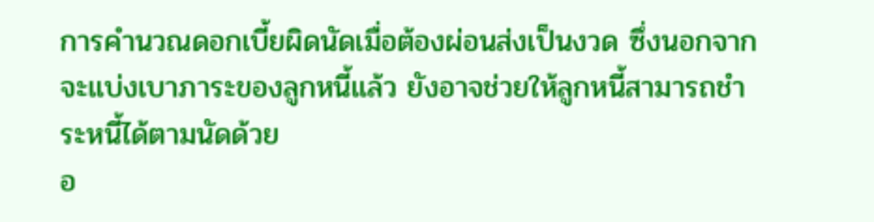การคำนวณดอกเบี้ยผิดนัดเมื่อต้องผ่อนส่งเป็นงวด ซึ่งนอกจากจะแบ่งเบาภาระของลูกหนี้แล้ว ยังอาจช่วยให้ลูกหนี้สามารถชำระหนี้ได้ตามนัดด้วย
อ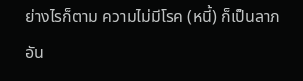ย่างไรก็ตาม ความไม่มีโรค (หนี้) ก็เป็นลาภอัน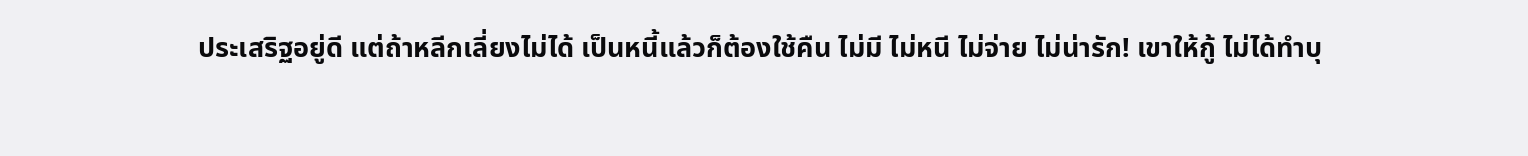ประเสริฐอยู่ดี แต่ถ้าหลีกเลี่ยงไม่ได้ เป็นหนี้แล้วก็ต้องใช้คืน ไม่มี ไม่หนี ไม่จ่าย ไม่น่ารัก! เขาให้กู้ ไม่ได้ทำบุ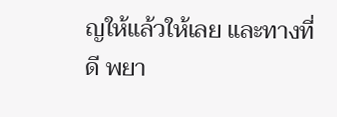ญให้แล้วให้เลย และทางที่ดี พยา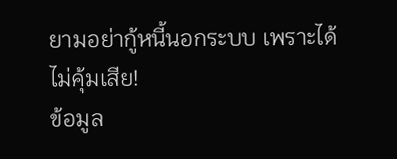ยามอย่ากู้หนี้นอกระบบ เพราะได้ไม่คุ้มเสีย!
ข้อมูล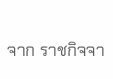จาก ราชกิจจา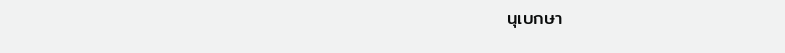นุเบกษา